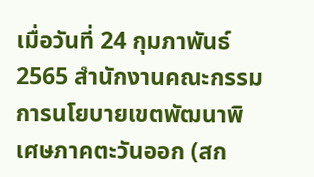เมื่อวันที่ 24 กุมภาพันธ์ 2565 สำนักงานคณะกรรมการนโยบายเขตพัฒนาพิเศษภาคตะวันออก (สก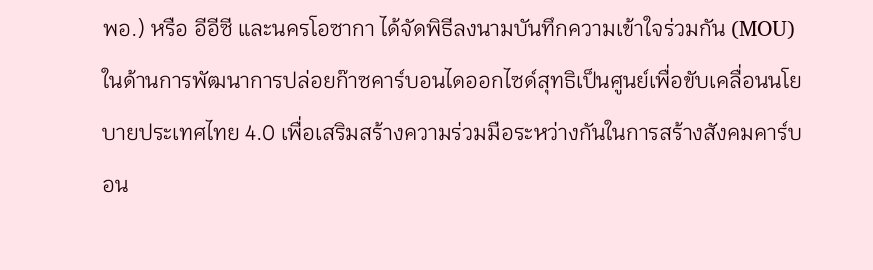พอ.) หรือ อีอีซี และนครโอซากา ได้จัดพิธีลงนามบันทึกความเข้าใจร่วมกัน (MOU) ในด้านการพัฒนาการปล่อยก๊าซคาร์บอนไดออกไซด์สุทธิเป็นศูนย์เพื่อขับเคลื่อนนโยบายประเทศไทย 4.0 เพื่อเสริมสร้างความร่วมมือระหว่างกันในการสร้างสังคมคาร์บอน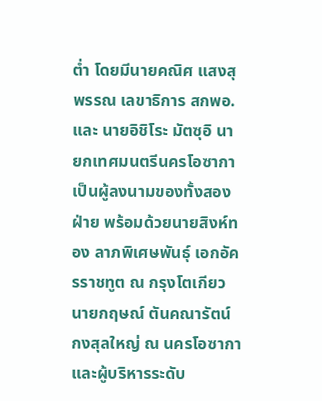ต่ำ โดยมีนายคณิศ แสงสุพรรณ เลขาธิการ สกพอ. และ นายอิชิโระ มัตซุอิ นายกเทศมนตรีนครโอซากา เป็นผู้ลงนามของทั้งสองฝ่าย พร้อมด้วยนายสิงห์ทอง ลาภพิเศษพันธุ์ เอกอัครราชทูต ณ กรุงโตเกียว นายกฤษณ์ ตันคณารัตน์ กงสุลใหญ่ ณ นครโอซากา และผู้บริหารระดับ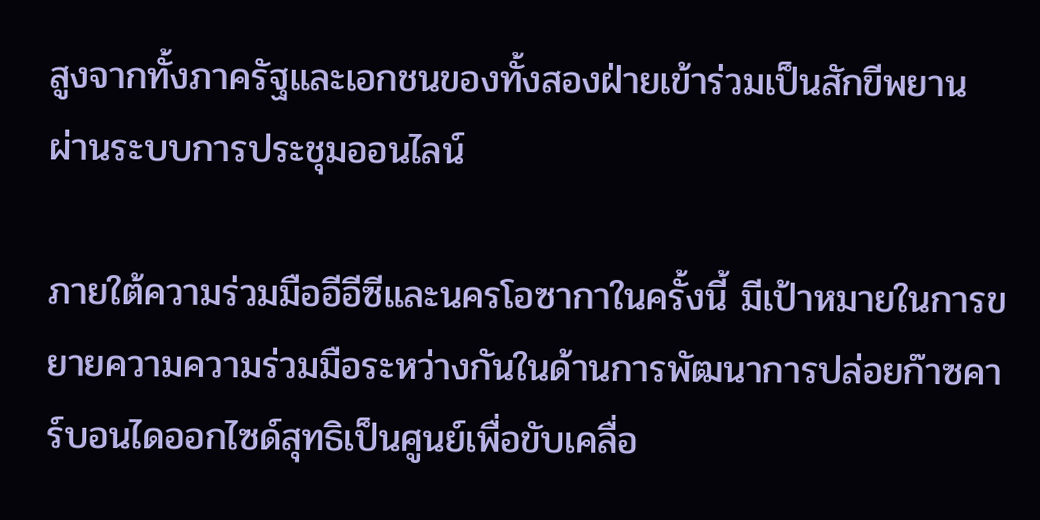สูงจากทั้งภาครัฐและเอกชนของทั้งสองฝ่ายเข้าร่วมเป็นสักขีพยาน ผ่านระบบการประชุมออนไลน์

ภายใต้ความร่วมมืออีอีซีและนครโอซากาในครั้งนี้ มีเป้าหมายในการขยายความความร่วมมือระหว่างกันในด้านการพัฒนาการปล่อยก๊าซคาร์บอนไดออกไซด์สุทธิเป็นศูนย์เพื่อขับเคลื่อ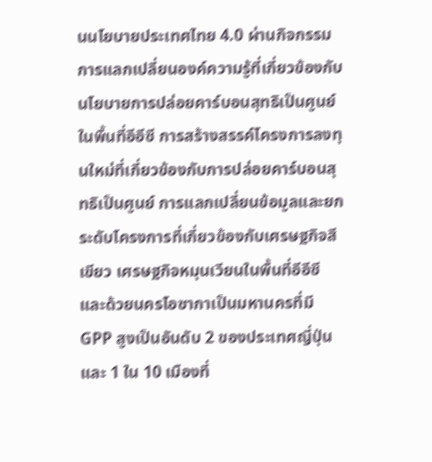นนโยบายประเทศไทย 4.0 ผ่านกิจกรรมการแลกเปลี่ยนองค์ความรู้ที่เกี่ยวข้องกับนโยบายการปล่อยคาร์บอนสุทธิเป็นศูนย์ในพื้นที่อีอีซี การสร้างสรรค์โครงการลงทุนใหม่ที่เกี่ยวข้องกับการปล่อยคาร์บอนสุทธิเป็นศูนย์ การแลกเปลี่ยนข้อมูลและยกระดับโครงการที่เกี่ยวข้องกับเศรษฐกิจสีเขียว เศรษฐกิจหมุนเวียนในพื้นที่อีอีซี และด้วยนครโอซากาเป็นมหานครที่มี GPP สูงเป็นอันดับ 2 ของประเทศญี่ปุ่น และ 1 ใน 10 เมืองที่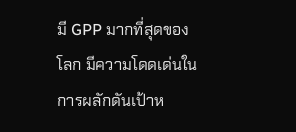มี GPP มากที่สุดของโลก มีความโดดเด่นในการผลักดันเป้าห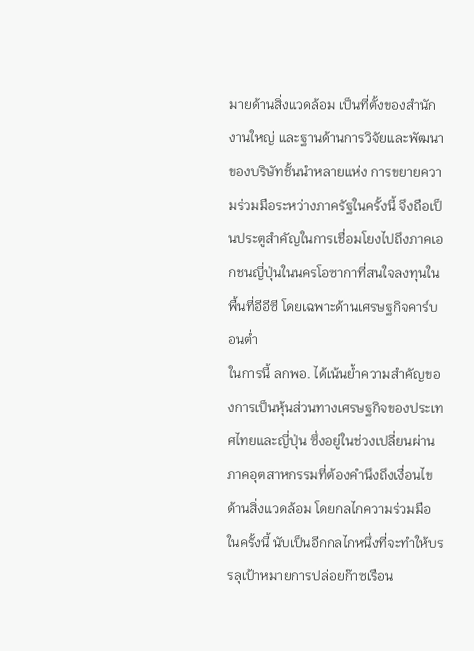มายด้านสิ่งแวดล้อม เป็นที่ตั้งของสำนักงานใหญ่ และฐานด้านการวิจัยและพัฒนาของบริษัทชั้นนำหลายแห่ง การขยายความร่วมมือระหว่างภาครัฐในครั้งนี้ จึงถือเป็นประตูสำคัญในการเชื่อมโยงไปถึงภาคเอกชนญี่ปุ่นในนครโอซากาที่สนใจลงทุนในพื้นที่อีอีซี โดยเฉพาะด้านเศรษฐกิจคาร์บอนต่ำ
ในการนี้ ลกพอ. ได้เน้นย้ำความสำคัญของการเป็นหุ้นส่วนทางเศรษฐกิจของประเทศไทยและญี่ปุ่น ซึ่งอยู่ในช่วงเปลี่ยนผ่านภาคอุตสาหกรรมที่ต้องคำนึงถึงเงื่อนไขด้านสิ่งแวดล้อม โดยกลไกความร่วมมือในครั้งนี้ นับเป็นอีกกลไกหนึ่งที่จะทำให้บรรลุเป้าหมายการปล่อยก๊าซเรือน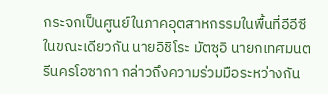กระจกเป็นศูนย์ในภาคอุตสาหกรรมในพื้นที่อีอีซี
ในขณะเดียวกัน นายอิชิโระ มัตซุอิ นายกเทศมนตรีนครโอซากา กล่าวถึงความร่วมมือระหว่างกัน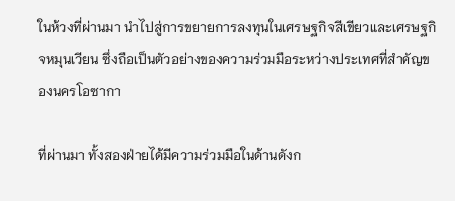ในห้วงที่ผ่านมา นำไปสู่การขยายการลงทุนในเศรษฐกิจสีเขียวและเศรษฐกิจหมุนเวียน ซึ่งถือเป็นตัวอย่างของความร่วมมือระหว่างประเทศที่สำคัญของนครโอซากา

ที่ผ่านมา ทั้งสองฝ่ายได้มีความร่วมมือในด้านดังก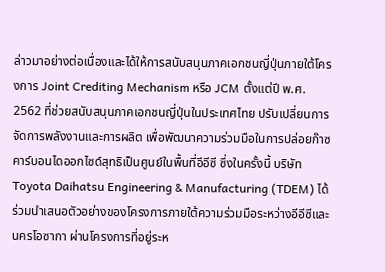ล่าวมาอย่างต่อเนื่องและได้ให้การสนับสนุนภาคเอกชนญี่ปุ่นภายใต้โครงการ Joint Crediting Mechanism หรือ JCM ตั้งแต่ปี พ.ศ. 2562 ที่ช่วยสนับสนุนภาคเอกชนญี่ปุ่นในประเทศไทย ปรับเปลี่ยนการจัดการพลังงานและการผลิต เพื่อพัฒนาความร่วมมือในการปล่อยก๊าซคาร์บอนไดออกไซด์สุทธิเป็นศูนย์ในพื้นที่อีอีซี ซึ่งในครั้งนี้ บริษัท Toyota Daihatsu Engineering & Manufacturing (TDEM) ได้ร่วมนำเสนอตัวอย่างของโครงการภายใต้ความร่วมมือระหว่างอีอีซีและนครโอซากา ผ่านโครงการที่อยู่ระห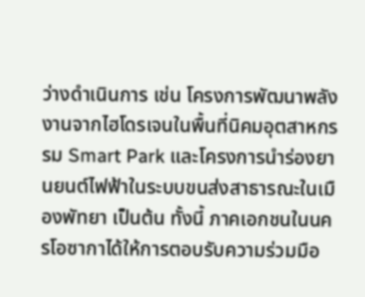ว่างดำเนินการ เช่น โครงการพัฒนาพลังงานจากไฮโดรเจนในพื้นที่นิคมอุตสาหกรรม Smart Park และโครงการนำร่องยานยนต์ไฟฟ้าในระบบขนส่งสาธารณะในเมืองพัทยา เป็นต้น ทั้งนี้ ภาคเอกชนในนครโอซากาได้ให้การตอบรับความร่วมมือ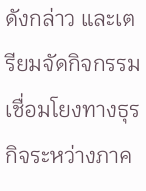ดังกล่าว และเตรียมจัดกิจกรรมเชื่อมโยงทางธุรกิจระหว่างภาค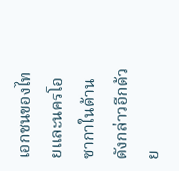เอกชนของไทยและนครโอซากาในด้านดังกล่าวอีกด้วย